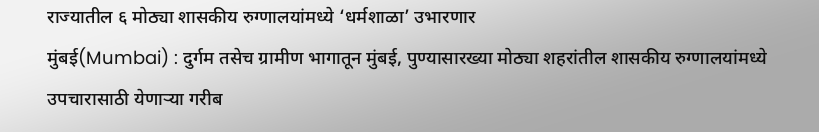राज्यातील ६ मोठ्या शासकीय रुग्णालयांमध्ये ‘धर्मशाळा’ उभारणार
मुंबई(Mumbai) : दुर्गम तसेच ग्रामीण भागातून मुंबई, पुण्यासारख्या मोठ्या शहरांतील शासकीय रुग्णालयांमध्ये उपचारासाठी येणाऱ्या गरीब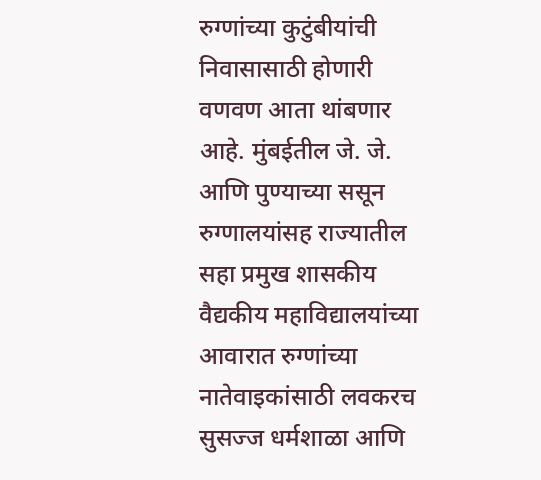रुग्णांच्या कुटुंबीयांची निवासासाठी होणारी वणवण आता थांबणार आहे. मुंबईतील जे. जे. आणि पुण्याच्या ससून रुग्णालयांसह राज्यातील सहा प्रमुख शासकीय वैद्यकीय महाविद्यालयांच्या आवारात रुग्णांच्या नातेवाइकांसाठी लवकरच सुसज्ज धर्मशाळा आणि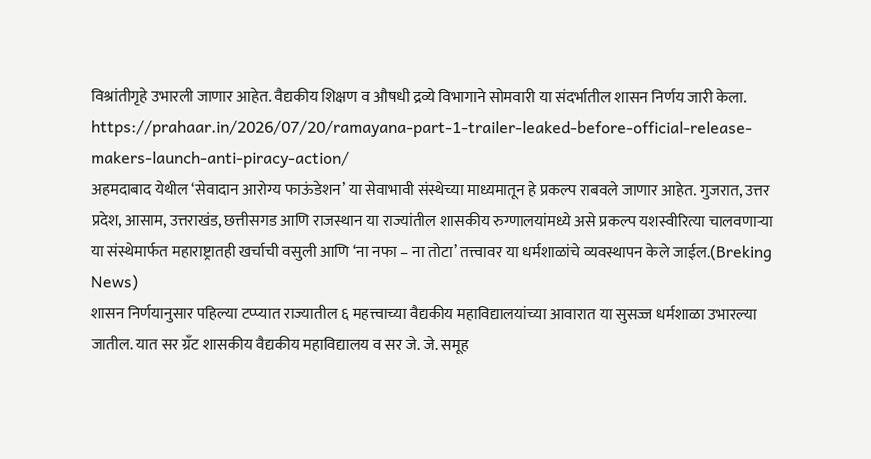विश्रांतीगृहे उभारली जाणार आहेत. वैद्यकीय शिक्षण व औषधी द्रव्ये विभागाने सोमवारी या संदर्भातील शासन निर्णय जारी केला.
https://prahaar.in/2026/07/20/ramayana-part-1-trailer-leaked-before-official-release-makers-launch-anti-piracy-action/
अहमदाबाद येथील ‘सेवादान आरोग्य फाऊंडेशन’ या सेवाभावी संस्थेच्या माध्यमातून हे प्रकल्प राबवले जाणार आहेत. गुजरात, उत्तर प्रदेश, आसाम, उत्तराखंड, छत्तीसगड आणि राजस्थान या राज्यांतील शासकीय रुग्णालयांमध्ये असे प्रकल्प यशस्वीरित्या चालवणाऱ्या या संस्थेमार्फत महाराष्ट्रातही खर्चाची वसुली आणि ‘ना नफा – ना तोटा’ तत्त्वावर या धर्मशाळांचे व्यवस्थापन केले जाईल.(Breking News)
शासन निर्णयानुसार पहिल्या टप्प्यात राज्यातील ६ महत्त्वाच्या वैद्यकीय महाविद्यालयांच्या आवारात या सुसज्ज धर्मशाळा उभारल्या जातील. यात सर ग्रँट शासकीय वैद्यकीय महाविद्यालय व सर जे. जे. समूह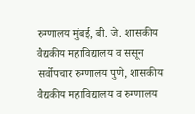रुग्णालय मुंबई, बी. जे. शासकीय वैद्यकीय महाविद्यालय व ससून सर्वोपचार रुग्णालय पुणे, शासकीय वैद्यकीय महाविद्यालय व रुग्णालय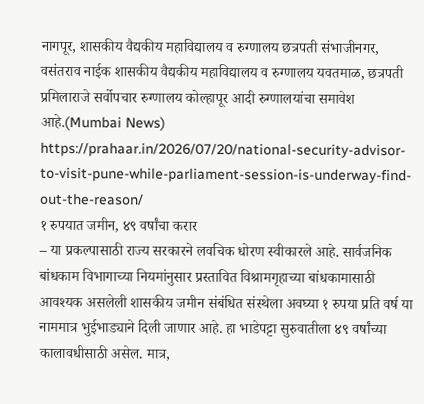नागपूर, शासकीय वैद्यकीय महाविद्यालय व रुग्णालय छत्रपती संभाजीनगर, वसंतराव नाईक शासकीय वैद्यकीय महाविद्यालय व रुग्णालय यवतमाळ, छत्रपती प्रमिलाराजे सर्वोपचार रुग्णालय कोल्हापूर आदी रुग्णालयांचा समावेश आहे.(Mumbai News)
https://prahaar.in/2026/07/20/national-security-advisor-to-visit-pune-while-parliament-session-is-underway-find-out-the-reason/
१ रुपयात जमीन, ४९ वर्षांचा करार
– या प्रकल्पासाठी राज्य सरकारने लवचिक धोरण स्वीकारले आहे. सार्वजनिक बांधकाम विभागाच्या नियमांनुसार प्रस्तावित विश्रामगृहाच्या बांधकामासाठी आवश्यक असलेली शासकीय जमीन संबंधित संस्थेला अवघ्या १ रुपया प्रति वर्ष या नाममात्र भुईभाड्याने दिली जाणार आहे. हा भाडेपट्टा सुरुवातीला ४९ वर्षांच्या कालावधीसाठी असेल. मात्र,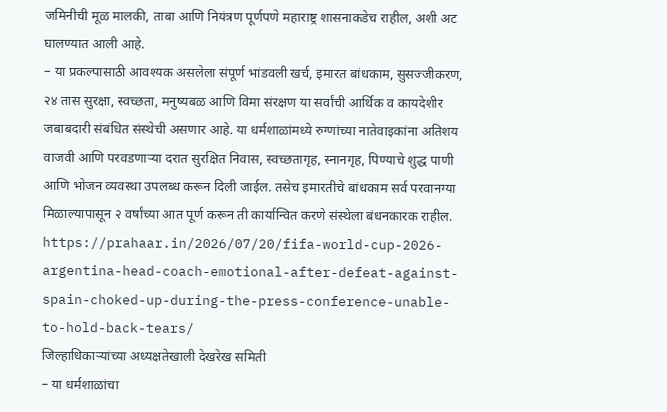जमिनीची मूळ मालकी, ताबा आणि नियंत्रण पूर्णपणे महाराष्ट्र शासनाकडेच राहील, अशी अट घालण्यात आली आहे.
– या प्रकल्पासाठी आवश्यक असलेला संपूर्ण भांडवली खर्च, इमारत बांधकाम, सुसज्जीकरण, २४ तास सुरक्षा, स्वच्छता, मनुष्यबळ आणि विमा संरक्षण या सर्वांची आर्थिक व कायदेशीर जबाबदारी संबंधित संस्थेची असणार आहे. या धर्मशाळांमध्ये रुग्णांच्या नातेवाइकांना अतिशय वाजवी आणि परवडणाऱ्या दरात सुरक्षित निवास, स्वच्छतागृह, स्नानगृह, पिण्याचे शुद्ध पाणी आणि भोजन व्यवस्था उपलब्ध करून दिली जाईल. तसेच इमारतीचे बांधकाम सर्व परवानग्या मिळाल्यापासून २ वर्षांच्या आत पूर्ण करून ती कार्यान्वित करणे संस्थेला बंधनकारक राहील.
https://prahaar.in/2026/07/20/fifa-world-cup-2026-argentina-head-coach-emotional-after-defeat-against-spain-choked-up-during-the-press-conference-unable-to-hold-back-tears/
जिल्हाधिकाऱ्यांच्या अध्यक्षतेखाली देखरेख समिती
– या धर्मशाळांचा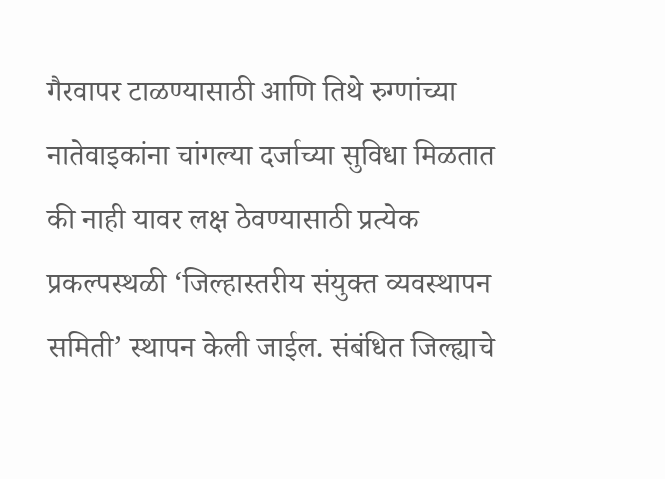गैरवापर टाळण्यासाठी आणि तिथे रुग्णांच्या नातेवाइकांना चांगल्या दर्जाच्या सुविधा मिळतात की नाही यावर लक्ष ठेवण्यासाठी प्रत्येक प्रकल्पस्थळी ‘जिल्हास्तरीय संयुक्त व्यवस्थापन समिती’ स्थापन केली जाईल. संबंधित जिल्ह्याचे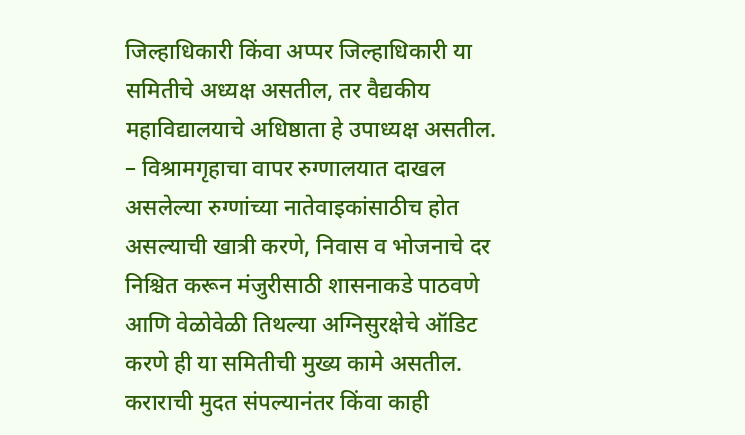जिल्हाधिकारी किंवा अप्पर जिल्हाधिकारी या समितीचे अध्यक्ष असतील, तर वैद्यकीय महाविद्यालयाचे अधिष्ठाता हे उपाध्यक्ष असतील.
– विश्रामगृहाचा वापर रुग्णालयात दाखल असलेल्या रुग्णांच्या नातेवाइकांसाठीच होत असल्याची खात्री करणे, निवास व भोजनाचे दर निश्चित करून मंजुरीसाठी शासनाकडे पाठवणे आणि वेळोवेळी तिथल्या अग्निसुरक्षेचे ऑडिट करणे ही या समितीची मुख्य कामे असतील. कराराची मुदत संपल्यानंतर किंवा काही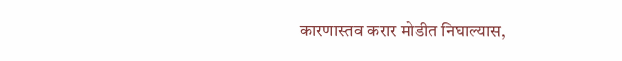कारणास्तव करार मोडीत निघाल्यास,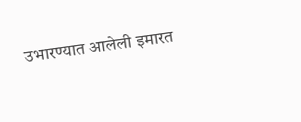उभारण्यात आलेली इमारत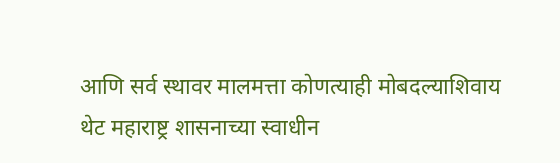आणि सर्व स्थावर मालमत्ता कोणत्याही मोबदल्याशिवाय थेट महाराष्ट्र शासनाच्या स्वाधीन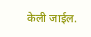केली जाईल.